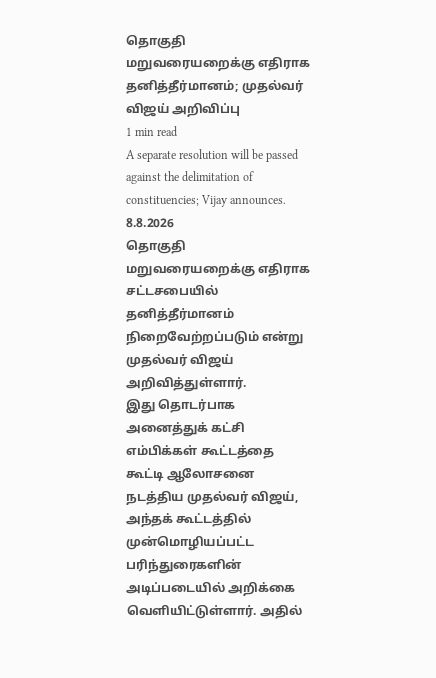தொகுதி மறுவரையறைக்கு எதிராக தனித்தீர்மானம்; முதல்வர் விஜய் அறிவிப்பு
1 min read
A separate resolution will be passed against the delimitation of constituencies; Vijay announces.
8.8.2026
தொகுதி மறுவரையறைக்கு எதிராக சட்டசபையில் தனித்தீர்மானம் நிறைவேற்றப்படும் என்று முதல்வர் விஜய் அறிவித்துள்ளார்.
இது தொடர்பாக அனைத்துக் கட்சி எம்பிக்கள் கூட்டத்தை கூட்டி ஆலோசனை நடத்திய முதல்வர் விஜய், அந்தக் கூட்டத்தில் முன்மொழியப்பட்ட பரிந்துரைகளின் அடிப்படையில் அறிக்கை வெளியிட்டுள்ளார். அதில்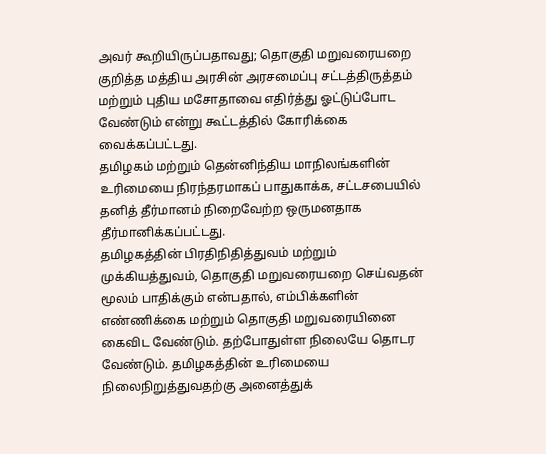அவர் கூறியிருப்பதாவது; தொகுதி மறுவரையறை குறித்த மத்திய அரசின் அரசமைப்பு சட்டத்திருத்தம் மற்றும் புதிய மசோதாவை எதிர்த்து ஓட்டுப்போட வேண்டும் என்று கூட்டத்தில் கோரிக்கை வைக்கப்பட்டது.
தமிழகம் மற்றும் தென்னிந்திய மாநிலங்களின் உரிமையை நிரந்தரமாகப் பாதுகாக்க, சட்டசபையில் தனித் தீர்மானம் நிறைவேற்ற ஒருமனதாக தீர்மானிக்கப்பட்டது.
தமிழகத்தின் பிரதிநிதித்துவம் மற்றும் முக்கியத்துவம், தொகுதி மறுவரையறை செய்வதன் மூலம் பாதிக்கும் என்பதால், எம்பிக்களின் எண்ணிக்கை மற்றும் தொகுதி மறுவரையினை கைவிட வேண்டும். தற்போதுள்ள நிலையே தொடர வேண்டும். தமிழகத்தின் உரிமையை நிலைநிறுத்துவதற்கு அனைத்துக்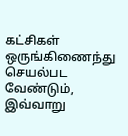கட்சிகள் ஒருங்கிணைந்து செயல்பட வேண்டும், இவ்வாறு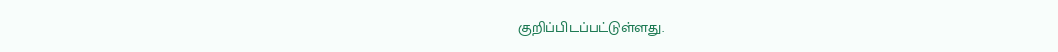குறிப்பிடப்பட்டுள்ளது.